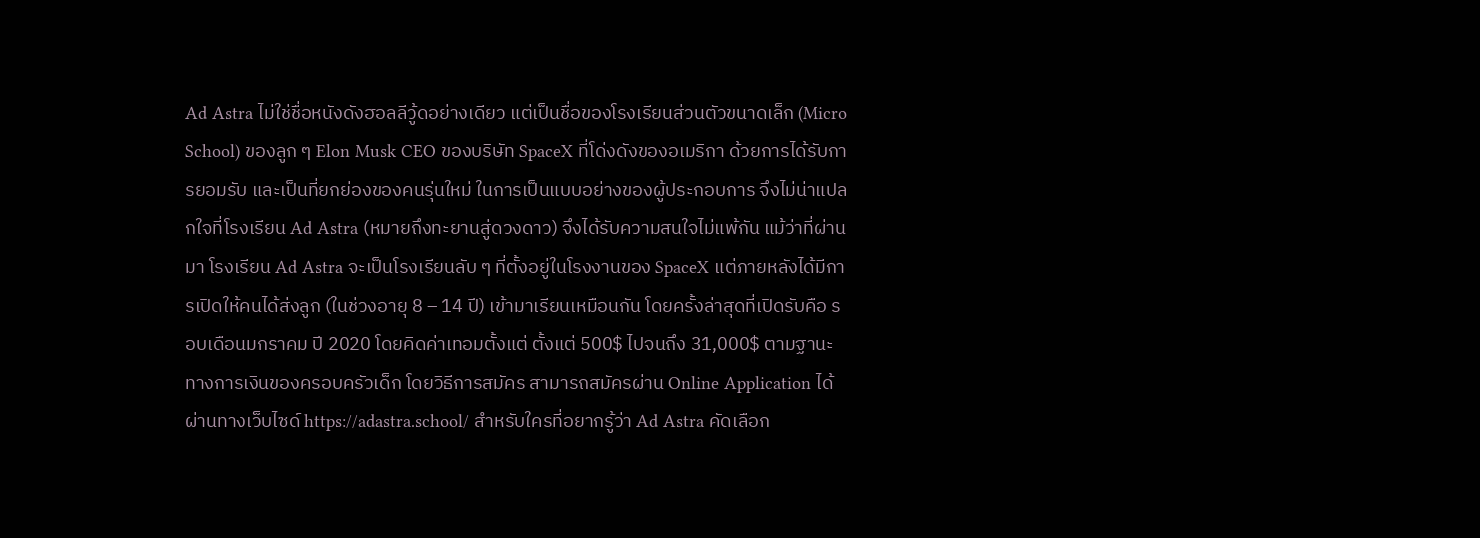Ad Astra ไม่ใช่ชื่อหนังดังฮอลลีวู้ดอย่างเดียว แต่เป็นชื่อของโรงเรียนส่วนตัวขนาดเล็ก (Micro School) ของลูก ๆ Elon Musk CEO ของบริษัท SpaceX ที่โด่งดังของอเมริกา ด้วยการได้รับการยอมรับ และเป็นที่ยกย่องของคนรุ่นใหม่ ในการเป็นแบบอย่างของผู้ประกอบการ จึงไม่น่าแปลกใจที่โรงเรียน Ad Astra (หมายถึงทะยานสู่ดวงดาว) จึงได้รับความสนใจไม่แพ้กัน แม้ว่าที่ผ่านมา โรงเรียน Ad Astra จะเป็นโรงเรียนลับ ๆ ที่ตั้งอยู่ในโรงงานของ SpaceX แต่ภายหลังได้มีการเปิดให้คนได้ส่งลูก (ในช่วงอายุ 8 – 14 ปี) เข้ามาเรียนเหมือนกัน โดยครั้งล่าสุดที่เปิดรับคือ รอบเดือนมกราคม ปี 2020 โดยคิดค่าเทอมตั้งแต่ ตั้งแต่ 500$ ไปจนถึง 31,000$ ตามฐานะทางการเงินของครอบครัวเด็ก โดยวิธีการสมัคร สามารถสมัครผ่าน Online Application ได้ผ่านทางเว็บไซด์ https://adastra.school/ สำหรับใครที่อยากรู้ว่า Ad Astra คัดเลือก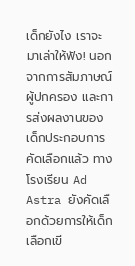เด็กยังไง เราจะมาเล่าให้ฟัง! นอกจากการสัมภาษณ์ผู้ปกครอง และการส่งผลงานของเด็กประกอบการคัดเลือกแล้ว ทางโรงเรียน Ad Astra ยังคัดเลือกด้วยการให้เด็กเลือกเขี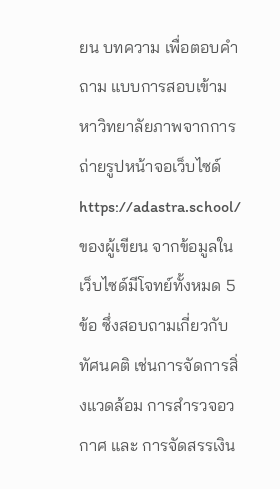ยน บทความ เพื่อตอบคำถาม แบบการสอบเข้ามหาวิทยาลัยภาพจากการถ่ายรูปหน้าจอเว็บไซด์ https://adastra.school/ ของผู้เขียน จากข้อมูลในเว็บไซด์มีโจทย์ทั้งหมด 5 ข้อ ซึ่งสอบถามเกี่ยวกับทัศนคติ เช่นการจัดการสิ่งแวดล้อม การสำรวจอวกาศ และ การจัดสรรเงิน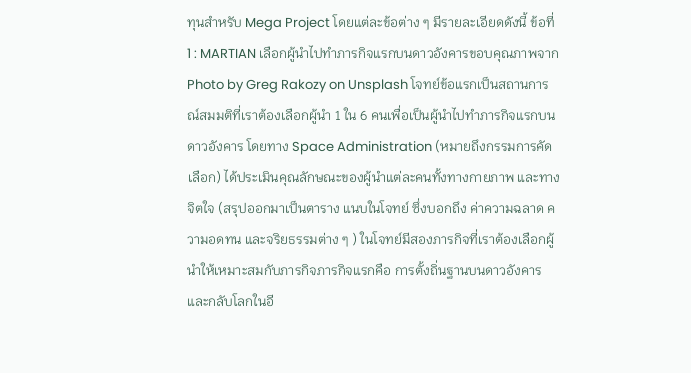ทุนสำหรับ Mega Project โดยแต่ละข้อต่าง ๆ มีรายละเอียดดังนี้ ข้อที่ 1 : MARTIAN เลือกผู้นำไปทำภารกิจแรกบนดาวอังคารขอบคุณภาพจาก Photo by Greg Rakozy on Unsplash โจทย์ข้อแรกเป็นสถานการณ์สมมติที่เราต้องเลือกผู้นำ 1 ใน 6 คนเพื่อเป็นผู้นำไปทำภารกิจแรกบนดาวอังคาร โดยทาง Space Administration (หมายถึงกรรมการคัดเลือก) ได้ประเมินคุณลักษณะของผู้นำแต่ละคนทั้งทางกายภาพ และทางจิตใจ (สรุปออกมาเป็นตาราง แนบในโจทย์ ซึ่งบอกถึง ค่าความฉลาด ความอดทน และจริยธรรมต่าง ๆ ) ในโจทย์มีสองภารกิจที่เราต้องเลือกผู้นำให้เหมาะสมกับภารกิจภารกิจแรกคือ การตั้งถิ่นฐานบนดาวอังคาร และกลับโลกในอี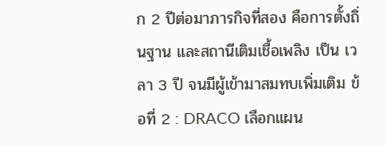ก 2 ปีต่อมาภารกิจที่สอง คือการตั้งถิ่นฐาน และสถานีเติมเชื้อเพลิง เป็น เวลา 3 ปี จนมีผู้เข้ามาสมทบเพิ่มเติม ข้อที่ 2 : DRACO เลือกแผน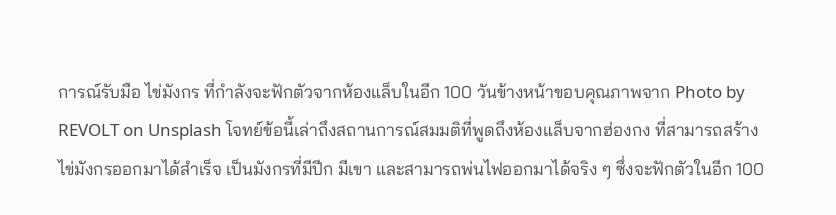การณ์รับมือ ไข่มังกร ที่กำลังจะฟักตัวจากห้องแล็บในอีก 100 วันข้างหน้าขอบคุณภาพจาก Photo by REVOLT on Unsplash โจทย์ข้อนี้เล่าถึงสถานการณ์สมมติที่พูดถึงห้องแล็บจากฮ่องกง ที่สามารถสร้างไข่มังกรออกมาได้สำเร็จ เป็นมังกรที่มีปีก มีเขา และสามารถพ่นไฟออกมาได้จริง ๆ ซึ่งจะฟักตัวในอีก 100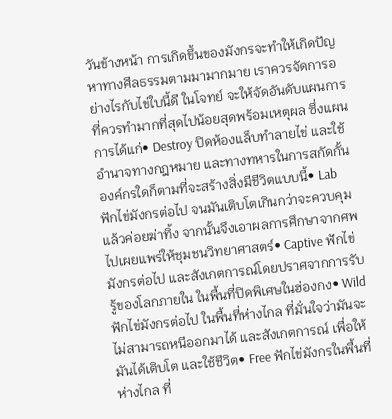วันข้างหน้า การเกิดขึ้นของมังกรจะทำให้เกิดปัญหาทางศีลธรรมตามมามากมาย เราควรจัดการอย่างไรกับไข่ใบนี้ดี ในโจทย์ จะให้จัดอันดับแผนการที่ควรทำมากที่สุดไปน้อยสุดพร้อมเหตุผล ซึ่งแผนการได้แก่• Destroy ปิดห้องแล็บทำลายไข่ และใช้อำนาจทางกฎหมาย และทางทหารในการสกัดกั้น องค์กรใดก็ตามที่จะสร้างสิ่งมีชีวิตแบบนี้• Lab ฟักไข่มังกรต่อไป จนมันเติบโตเกินกว่าจะควบคุมแล้วค่อยฆ่าทิ้ง จากนั้นจึงเอาผลการศึกษาจากศพไปเผยแพร่ให้ชุมชนวิทยาศาสตร์• Captive ฟักไข่มังกรต่อไป และสังเกตการณ์โดยปราศจากการรับรู้ของโลกภายใน ในพื้นที่ปิดพิเศษในฮ่องกง• Wild ฟักไข่มังกรต่อไป ในพื้นที่ห่างไกล ที่มั่นใจว่ามันจะไม่สามารถหนีออกมาได้ และสังเกตการณ์ เพื่อให้มันได้เติบโต และใช้ชีวิต• Free ฟักไข่มังกรในพื้นที่ห่างไกล ที่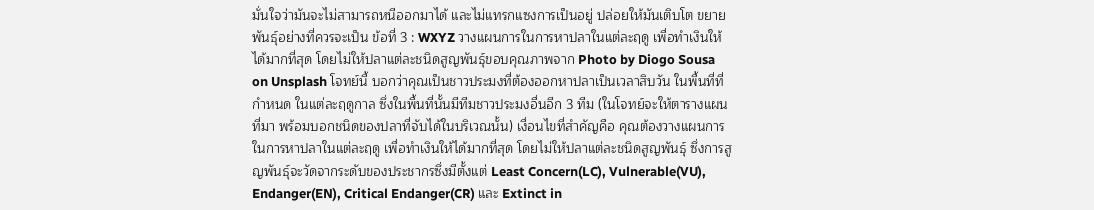มั่นใจว่ามันจะไม่สามารถหนีออกมาได้ และไม่แทรกแซงการเป็นอยู่ ปล่อยให้มันเติบโต ขยายพันธุ์อย่างที่ควรจะเป็น ข้อที่ 3 : WXYZ วางแผนการในการหาปลาในแต่ละฤดู เพื่อทำเงินให้ได้มากที่สุด โดยไม่ให้ปลาแต่ละชนิดสูญพันธุ์ขอบคุณภาพจาก Photo by Diogo Sousa on Unsplash โจทย์นี้ บอกว่าคุณเป็นชาวประมงที่ต้องออกหาปลาเป็นเวลาสิบวัน ในพื้นที่ที่กำหนด ในแต่ละฤดูกาล ซึ่งในพื้นที่นั้นมีทีมชาวประมงอื่นอีก 3 ทีม (ในโจทย์จะให้ตารางแผนที่มา พร้อมบอกชนิดของปลาที่จับได้ในบริเวณนั้น) เงื่อนไขที่สำคัญคือ คุณต้องวางแผนการในการหาปลาในแต่ละฤดู เพื่อทำเงินให้ได้มากที่สุด โดยไม่ให้ปลาแต่ละชนิดสูญพันธุ์ ซึ่งการสูญพันธุ์จะวัดจากระดับของประชากรซึ่งมีตั้งแต่ Least Concern(LC), Vulnerable(VU), Endanger(EN), Critical Endanger(CR) และ Extinct in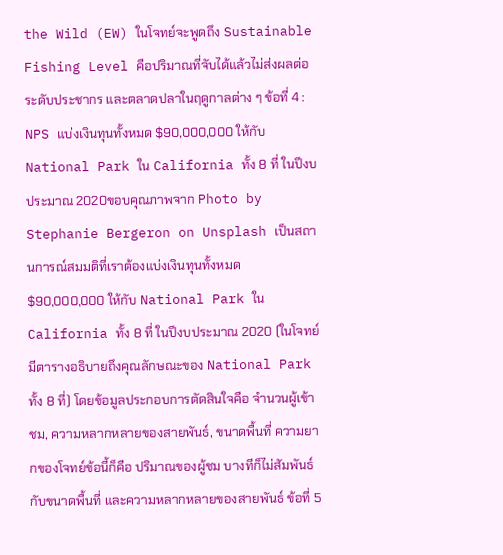the Wild (EW) ในโจทย์จะพูดถึง Sustainable Fishing Level คือปริมาณที่จับได้แล้วไม่ส่งผลต่อระดับประชากร และตลาดปลาในฤดูกาลต่าง ๆ ข้อที่ 4 : NPS แบ่งเงินทุนทั้งหมด $90,000,000 ให้กับ National Park ใน California ทั้ง 8 ที่ ในปีงบประมาณ 2020ขอบคุณภาพจาก Photo by Stephanie Bergeron on Unsplash เป็นสถานการณ์สมมติที่เราต้องแบ่งเงินทุนทั้งหมด $90,000,000 ให้กับ National Park ใน California ทั้ง 8 ที่ ในปีงบประมาณ 2020 (ในโจทย์มีตารางอธิบายถึงคุณลักษณะของ National Park ทั้ง 8 ที่) โดยข้อมูลประกอบการตัดสินใจคือ จำนวนผู้เข้าชม, ความหลากหลายของสายพันธ์, ขนาดพื้นที่ ความยากของโจทย์ข้อนี้ก็คือ ปริมาณของผู้ชม บางทีก็ไม่สัมพันธ์กับขนาดพื้นที่ และความหลากหลายของสายพันธ์ ข้อที่ 5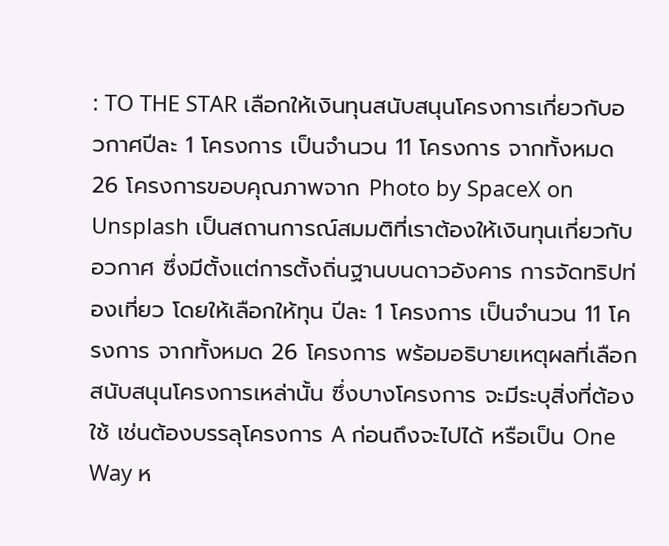: TO THE STAR เลือกให้เงินทุนสนับสนุนโครงการเกี่ยวกับอวกาศปีละ 1 โครงการ เป็นจำนวน 11 โครงการ จากทั้งหมด 26 โครงการขอบคุณภาพจาก Photo by SpaceX on Unsplash เป็นสถานการณ์สมมติที่เราต้องให้เงินทุนเกี่ยวกับอวกาศ ซึ่งมีตั้งแต่การตั้งถิ่นฐานบนดาวอังคาร การจัดทริปท่องเที่ยว โดยให้เลือกให้ทุน ปีละ 1 โครงการ เป็นจำนวน 11 โครงการ จากทั้งหมด 26 โครงการ พร้อมอธิบายเหตุผลที่เลือกสนับสนุนโครงการเหล่านั้น ซึ่งบางโครงการ จะมีระบุสิ่งที่ต้องใช้ เช่นต้องบรรลุโครงการ A ก่อนถึงจะไปได้ หรือเป็น One Way ห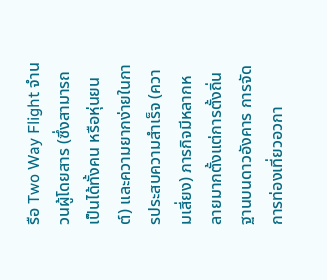รือ Two Way Flight จำนวนผู้โดยสาร (ซึ่งสามารถเป็นได้ทั้งคน หรือหุ่นยนต์) และความยากง่ายในการประสบความสำเร็จ (ความเสี่ยง) ภารกิจมีหลากหลายมากตั้งแต่การตั้งถิ่นฐานบนดาวอังคาร การจัดการท่องเที่ยวอวกา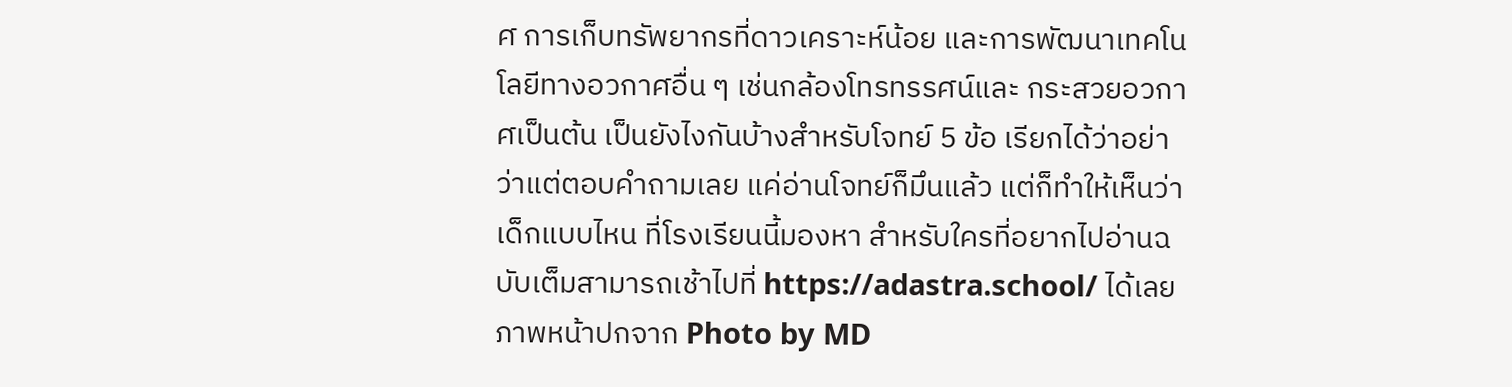ศ การเก็บทรัพยากรที่ดาวเคราะห์น้อย และการพัฒนาเทคโนโลยีทางอวกาศอื่น ๆ เช่นกล้องโทรทรรศน์และ กระสวยอวกาศเป็นต้น เป็นยังไงกันบ้างสำหรับโจทย์ 5 ข้อ เรียกได้ว่าอย่าว่าแต่ตอบคำถามเลย แค่อ่านโจทย์ก็มึนแล้ว แต่ก็ทำให้เห็นว่า เด็กแบบไหน ที่โรงเรียนนี้มองหา สำหรับใครที่อยากไปอ่านฉบับเต็มสามารถเช้าไปที่ https://adastra.school/ ได้เลย ภาพหน้าปกจาก Photo by MD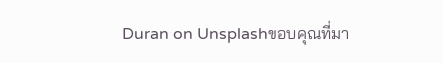Duran on Unsplashขอบคุณที่มา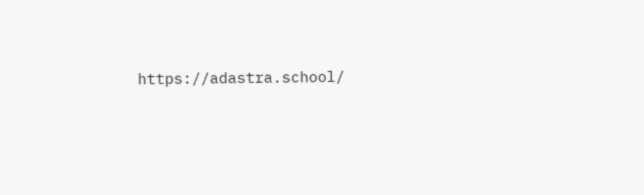https://adastra.school/